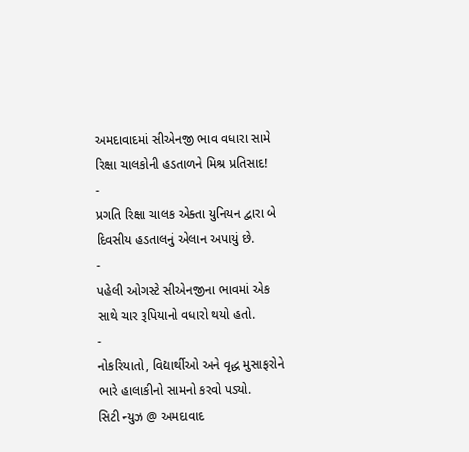અમદાવાદમાં સીએનજી ભાવ વધારા સામે રિક્ષા ચાલકોની હડતાળને મિશ્ર પ્રતિસાદ!
-
પ્રગતિ રિક્ષા ચાલક એક્તા યુનિયન દ્વારા બે દિવસીય હડતાલનું એલાન અપાયું છે.
-
પહેલી ઓગસ્ટે સીએનજીના ભાવમાં એક સાથે ચાર રૂપિયાનો વધારો થયો હતો.
-
નોકરિયાતો, વિદ્યાર્થીઓ અને વૃદ્ધ મુસાફરોને ભારે હાલાકીનો સામનો કરવો પડ્યો.
સિટી ન્યુઝ @ અમદાવાદ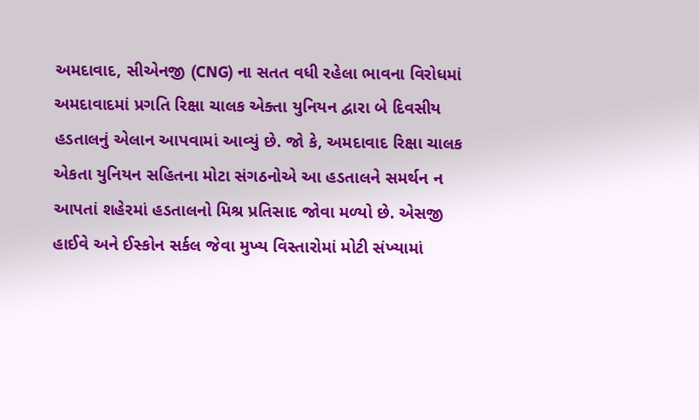અમદાવાદ, સીએનજી (CNG) ના સતત વધી રહેલા ભાવના વિરોધમાં અમદાવાદમાં પ્રગતિ રિક્ષા ચાલક એક્તા યુનિયન દ્વારા બે દિવસીય હડતાલનું એલાન આપવામાં આવ્યું છે. જો કે, અમદાવાદ રિક્ષા ચાલક એકતા યુનિયન સહિતના મોટા સંગઠનોએ આ હડતાલને સમર્થન ન આપતાં શહેરમાં હડતાલનો મિશ્ર પ્રતિસાદ જોવા મળ્યો છે. એસજી હાઈવે અને ઈસ્કોન સર્કલ જેવા મુખ્ય વિસ્તારોમાં મોટી સંખ્યામાં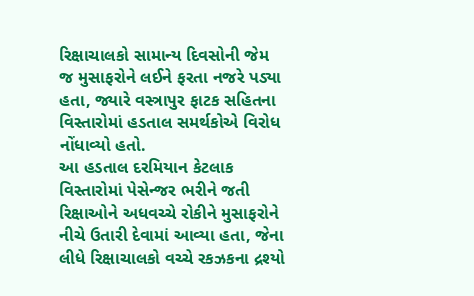રિક્ષાચાલકો સામાન્ય દિવસોની જેમ જ મુસાફરોને લઈને ફરતા નજરે પડ્યા હતા, જ્યારે વસ્ત્રાપુર ફાટક સહિતના વિસ્તારોમાં હડતાલ સમર્થકોએ વિરોધ નોંધાવ્યો હતો.
આ હડતાલ દરમિયાન કેટલાક વિસ્તારોમાં પેસેન્જર ભરીને જતી રિક્ષાઓને અધવચ્ચે રોકીને મુસાફરોને નીચે ઉતારી દેવામાં આવ્યા હતા, જેના લીધે રિક્ષાચાલકો વચ્ચે રકઝકના દ્રશ્યો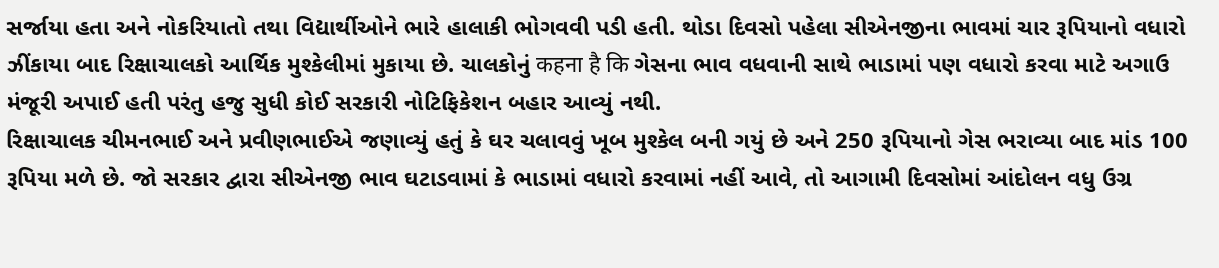સર્જાયા હતા અને નોકરિયાતો તથા વિદ્યાર્થીઓને ભારે હાલાકી ભોગવવી પડી હતી. થોડા દિવસો પહેલા સીએનજીના ભાવમાં ચાર રૂપિયાનો વધારો ઝીંકાયા બાદ રિક્ષાચાલકો આર્થિક મુશ્કેલીમાં મુકાયા છે. ચાલકોનું कहना है कि ગેસના ભાવ વધવાની સાથે ભાડામાં પણ વધારો કરવા માટે અગાઉ મંજૂરી અપાઈ હતી પરંતુ હજુ સુધી કોઈ સરકારી નોટિફિકેશન બહાર આવ્યું નથી.
રિક્ષાચાલક ચીમનભાઈ અને પ્રવીણભાઈએ જણાવ્યું હતું કે ઘર ચલાવવું ખૂબ મુશ્કેલ બની ગયું છે અને 250 રૂપિયાનો ગેસ ભરાવ્યા બાદ માંડ 100 રૂપિયા મળે છે. જો સરકાર દ્વારા સીએનજી ભાવ ઘટાડવામાં કે ભાડામાં વધારો કરવામાં નહીં આવે, તો આગામી દિવસોમાં આંદોલન વધુ ઉગ્ર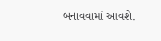બનાવવામાં આવશે.